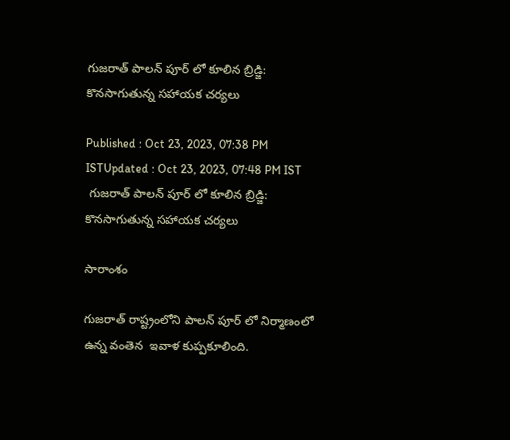గుజరాత్‌ పాలన్ పూర్ లో కూలిన బ్రిడ్జి: కొనసాగుతున్న సహాయక చర్యలు

Published : Oct 23, 2023, 07:38 PM ISTUpdated : Oct 23, 2023, 07:48 PM IST
 గుజరాత్‌ పాలన్ పూర్ లో కూలిన బ్రిడ్జి: కొనసాగుతున్న సహాయక చర్యలు

సారాంశం

గుజరాత్ రాష్ట్రంలోని పాలన్ పూర్ లో నిర్మాణంలో ఉన్న వంతెన  ఇవాళ కుప్పకూలింది.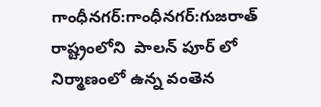గాంధీనగర్:గాంధీనగర్:గుజరాత్ రాష్ట్రంలోని  పాలన్ పూర్ లో నిర్మాణంలో ఉన్న వంతెన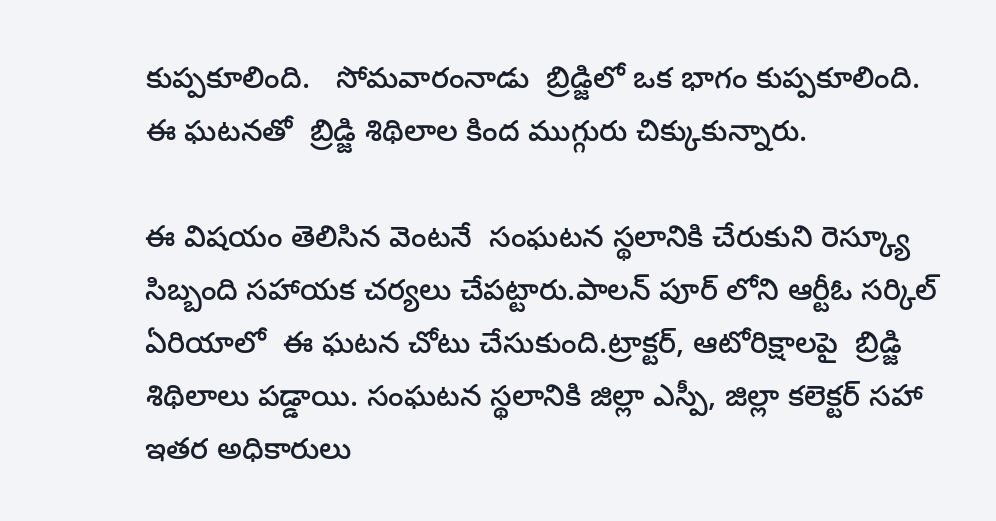కుప్పకూలింది.   సోమవారంనాడు  బ్రిడ్జిలో ఒక భాగం కుప్పకూలింది.  ఈ ఘటనతో  బ్రిడ్జి శిథిలాల కింద ముగ్గురు చిక్కుకున్నారు.

ఈ విషయం తెలిసిన వెంటనే  సంఘటన స్థలానికి చేరుకుని రెస్క్యూ సిబ్బంది సహాయక చర్యలు చేపట్టారు.పాలన్ పూర్ లోని ఆర్టీఓ సర్కిల్ ఏరియాలో  ఈ ఘటన చోటు చేసుకుంది.ట్రాక్టర్, ఆటోరిక్షాలపై  బ్రిడ్జి శిథిలాలు పడ్డాయి. సంఘటన స్థలానికి జిల్లా ఎస్పీ, జిల్లా కలెక్టర్ సహా ఇతర అధికారులు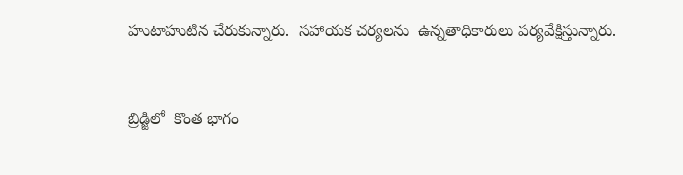హుటాహుటిన చేరుకున్నారు.  సహాయక చర్యలను  ఉన్నతాధికారులు పర్యవేక్షిస్తున్నారు.



బ్రిడ్జిలో  కొంత భాగం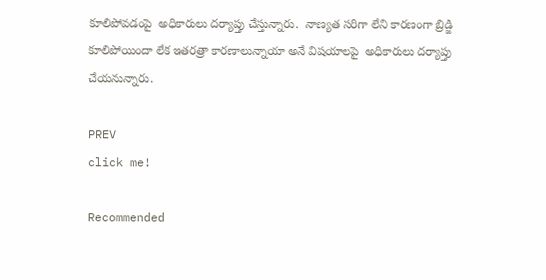కూలిపోవడంపై  అధికారులు దర్యాప్తు చేస్తున్నారు.  నాణ్యత సరిగా లేని కారణంగా బ్రిడ్జి కూలిపోయిందా లేక ఇతరత్రా కారణాలున్నాయా అనే విషయాలపై  అధికారులు దర్యాప్తు చేయనున్నారు.

PREV
click me!

Recommended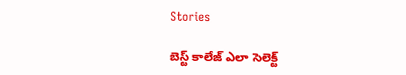Stories

బెస్ట్ కాలేజ్ ఎలా సెలెక్ట్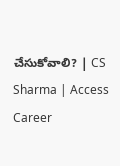చేసుకోవాలి? | CS Sharma | Access Career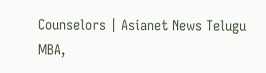Counselors | Asianet News Telugu
MBA,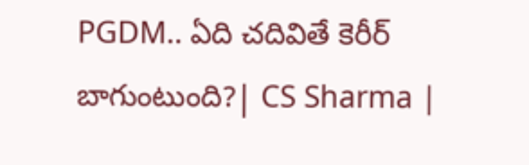PGDM.. ఏది చదివితే కెరీర్ బాగుంటుంది?| CS Sharma |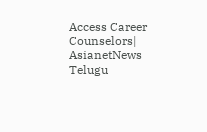Access Career Counselors| AsianetNews Telugu